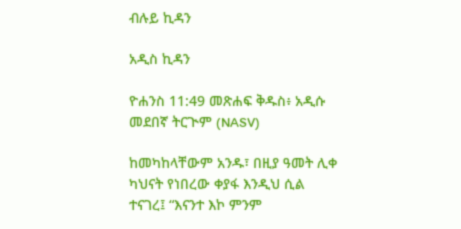ብሉይ ኪዳን

አዲስ ኪዳን

ዮሐንስ 11:49 መጽሐፍ ቅዱስ፥ አዲሱ መደበኛ ትርጒም (NASV)

ከመካከላቸውም አንዱ፣ በዚያ ዓመት ሊቀ ካህናት የነበረው ቀያፋ እንዲህ ሲል ተናገረ፤ “እናንተ እኮ ምንም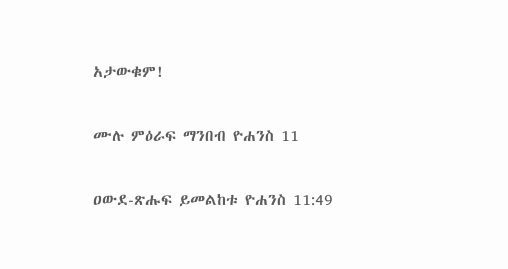አታውቁም!

ሙሉ ምዕራፍ ማንበብ ዮሐንስ 11

ዐውደ-ጽሑፍ ይመልከቱ ዮሐንስ 11:49